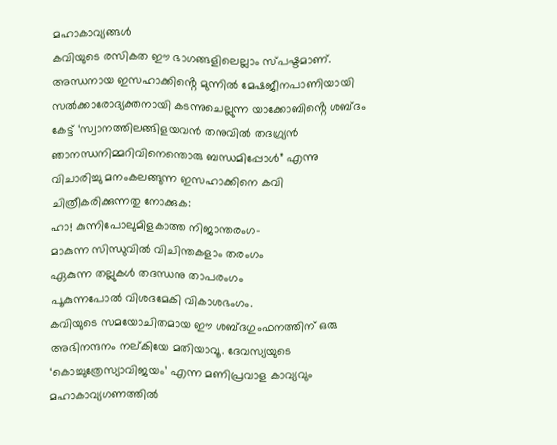മഹാകാവ്യങ്ങൾ
കവിയുടെ രസികത ഈ ഭാഗങ്ങളിലെല്ലാം സ്പഷ്ടമാണ്. അന്ധനായ ഇസഹാക്കിൻ്റെ മുന്നിൽ മേഷജീനപാണിയായി സൽക്കാരോദ്യക്തനായി കടന്നുചെല്ലുന്ന യാക്കോബിൻ്റെ ശബ്ദം കേട്ട് ‘സ്വാനത്തിലങ്ങിളയവൻ തനുവിൽ തദഗ്ര്യൻ ഞാനന്ധനിമ്മറിവിനെന്തൊരു ബന്ധമിപ്പോൾ” എന്നു വിചാരിച്ചു മനംകലങ്ങുന്ന ഇസഹാക്കിനെ കവി ചിത്രീകരിക്കുന്നതു നോക്കുക:
ഹാ! കുന്നിപോലുമിളകാത്ത നിജാന്തരംഗ-
മാകുന്ന സിന്ധുവിൽ വിചിന്തകളാം തരംഗം
ഏകുന്ന തല്ലുകൾ തദന്ധനു താപരംഗം
പൂകുന്നപോൽ വിശദമേകി വികാശഭംഗം.
കവിയുടെ സമയോചിതമായ ഈ ശബ്ദഗുംഫനത്തിന് ഒരു അഭിനന്ദനം നല്കിയേ മതിയാവൂ. ദേവസ്യയുടെ ‘കൊച്ചുത്രേസ്യാവിജയം’ എന്ന മണിപ്രവാള കാവ്യവും മഹാകാവ്യഗണത്തിൽ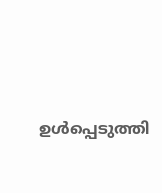ഉൾപ്പെടുത്തി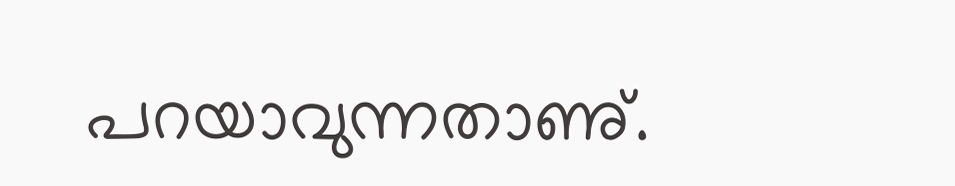പറയാവുന്നതാണു്.